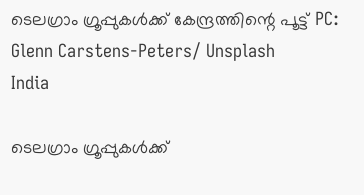ടെലഗ്രാം ഗ്രൂപ്പുകൾക്ക് കേന്ദ്രത്തിന്റെ പൂട്ട് PC: Glenn Carstens-Peters/ Unsplash
India

ടെലഗ്രാം ഗ്രൂപ്പുകൾക്ക്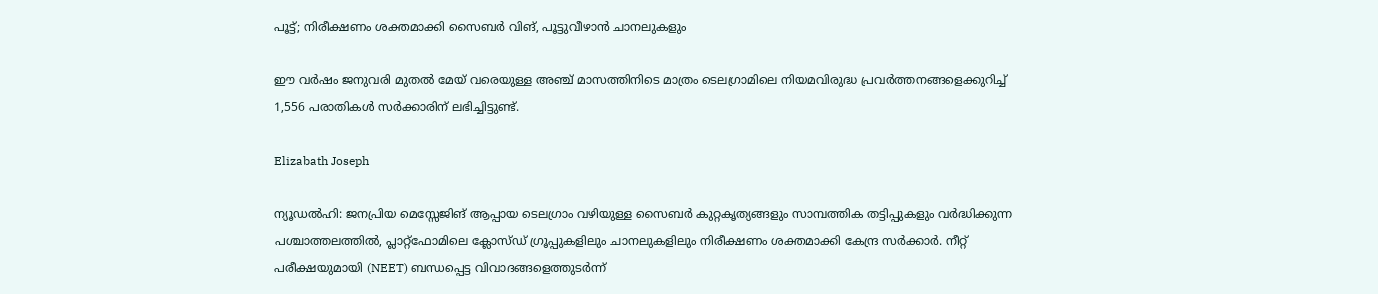പൂട്ട്; നിരീക്ഷണം ശക്തമാക്കി സൈബർ വിങ്, പൂട്ടുവീഴാൻ ചാനലുകളും

ഈ വർഷം ജനുവരി മുതൽ മേയ് വരെയുള്ള അഞ്ച് മാസത്തിനിടെ മാത്രം ടെലഗ്രാമിലെ നിയമവിരുദ്ധ പ്രവർത്തനങ്ങളെക്കുറിച്ച് 1,556 പരാതികൾ സർക്കാരിന് ലഭിച്ചിട്ടുണ്ട്.

Elizabath Joseph

ന്യൂഡൽഹി: ജനപ്രിയ മെസ്സേജിങ് ആപ്പായ ടെലഗ്രാം വഴിയുള്ള സൈബർ കുറ്റകൃത്യങ്ങളും സാമ്പത്തിക തട്ടിപ്പുകളും വർദ്ധിക്കുന്ന പശ്ചാത്തലത്തിൽ, പ്ലാറ്റ്‌ഫോമിലെ ക്ലോസ്ഡ് ഗ്രൂപ്പുകളിലും ചാനലുകളിലും നിരീക്ഷണം ശക്തമാക്കി കേന്ദ്ര സർക്കാർ. നീറ്റ് പരീക്ഷയുമായി (NEET) ബന്ധപ്പെട്ട വിവാദങ്ങളെത്തുടർന്ന്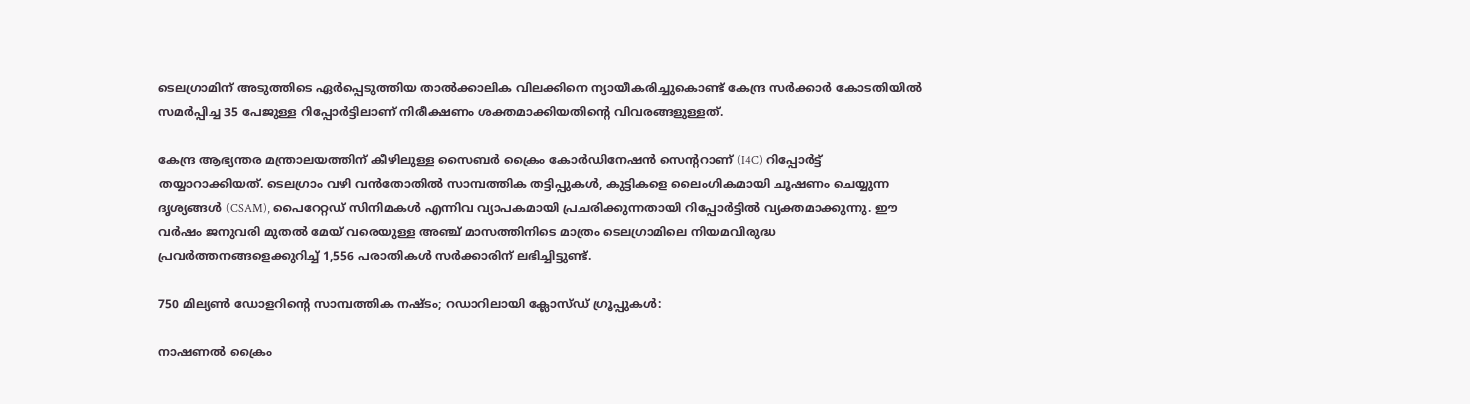ടെലഗ്രാമിന് അടുത്തിടെ ഏർപ്പെടുത്തിയ താൽക്കാലിക വിലക്കിനെ ന്യായീകരിച്ചുകൊണ്ട് കേന്ദ്ര സർക്കാർ കോടതിയിൽ സമർപ്പിച്ച 35 പേജുള്ള റിപ്പോർട്ടിലാണ് നിരീക്ഷണം ശക്തമാക്കിയതിന്റെ വിവരങ്ങളുള്ളത്.

കേന്ദ്ര ആഭ്യന്തര മന്ത്രാലയത്തിന് കീഴിലുള്ള സൈബർ ക്രൈം കോർഡിനേഷൻ സെന്ററാണ് (I4C) റിപ്പോർട്ട് തയ്യാറാക്കിയത്. ടെലഗ്രാം വഴി വൻതോതിൽ സാമ്പത്തിക തട്ടിപ്പുകൾ, കുട്ടികളെ ലൈംഗികമായി ചൂഷണം ചെയ്യുന്ന ദൃശ്യങ്ങൾ (CSAM), പൈറേറ്റഡ് സിനിമകൾ എന്നിവ വ്യാപകമായി പ്രചരിക്കുന്നതായി റിപ്പോർട്ടിൽ വ്യക്തമാക്കുന്നു. ഈ വർഷം ജനുവരി മുതൽ മേയ് വരെയുള്ള അഞ്ച് മാസത്തിനിടെ മാത്രം ടെലഗ്രാമിലെ നിയമവിരുദ്ധ പ്രവർത്തനങ്ങളെക്കുറിച്ച് 1,556 പരാതികൾ സർക്കാരിന് ലഭിച്ചിട്ടുണ്ട്.

750 മില്യൺ ഡോളറിന്റെ സാമ്പത്തിക നഷ്ടം; റഡാറിലായി ക്ലോസ്ഡ് ഗ്രൂപ്പുകൾ:

നാഷണൽ ക്രൈം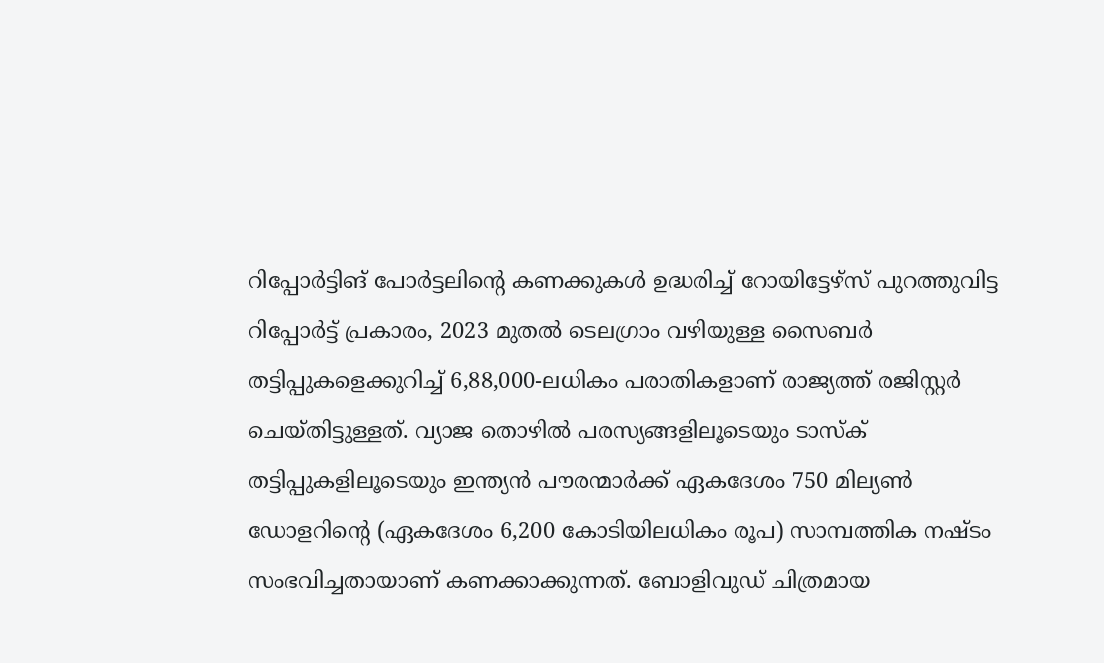റിപ്പോർട്ടിങ് പോർട്ടലിന്റെ കണക്കുകൾ ഉദ്ധരിച്ച് റോയിട്ടേഴ്‌സ് പുറത്തുവിട്ട റിപ്പോർട്ട് പ്രകാരം, 2023 മുതൽ ടെലഗ്രാം വഴിയുള്ള സൈബർ തട്ടിപ്പുകളെക്കുറിച്ച് 6,88,000-ലധികം പരാതികളാണ് രാജ്യത്ത് രജിസ്റ്റർ ചെയ്തിട്ടുള്ളത്. വ്യാജ തൊഴിൽ പരസ്യങ്ങളിലൂടെയും ടാസ്ക് തട്ടിപ്പുകളിലൂടെയും ഇന്ത്യൻ പൗരന്മാർക്ക് ഏകദേശം 750 മില്യൺ ഡോളറിന്റെ (ഏകദേശം 6,200 കോടിയിലധികം രൂപ) സാമ്പത്തിക നഷ്ടം സംഭവിച്ചതായാണ് കണക്കാക്കുന്നത്. ബോളിവുഡ് ചിത്രമായ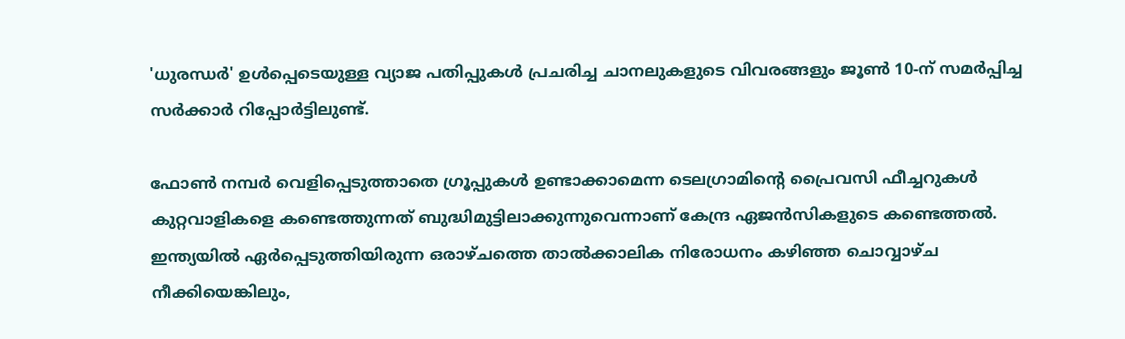'ധുരന്ധർ' ഉൾപ്പെടെയുള്ള വ്യാജ പതിപ്പുകൾ പ്രചരിച്ച ചാനലുകളുടെ വിവരങ്ങളും ജൂൺ 10-ന് സമർപ്പിച്ച സർക്കാർ റിപ്പോർട്ടിലുണ്ട്.

ഫോൺ നമ്പർ വെളിപ്പെടുത്താതെ ഗ്രൂപ്പുകൾ ഉണ്ടാക്കാമെന്ന ടെലഗ്രാമിന്റെ പ്രൈവസി ഫീച്ചറുകൾ കുറ്റവാളികളെ കണ്ടെത്തുന്നത് ബുദ്ധിമുട്ടിലാക്കുന്നുവെന്നാണ് കേന്ദ്ര ഏജൻസികളുടെ കണ്ടെത്തൽ. ഇന്ത്യയിൽ ഏർപ്പെടുത്തിയിരുന്ന ഒരാഴ്ചത്തെ താൽക്കാലിക നിരോധനം കഴിഞ്ഞ ചൊവ്വാഴ്ച നീക്കിയെങ്കിലും,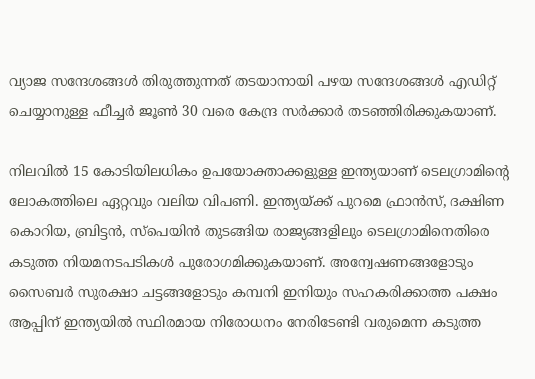വ്യാജ സന്ദേശങ്ങൾ തിരുത്തുന്നത് തടയാനായി പഴയ സന്ദേശങ്ങൾ എഡിറ്റ് ചെയ്യാനുള്ള ഫീച്ചർ ജൂൺ 30 വരെ കേന്ദ്ര സർക്കാർ തടഞ്ഞിരിക്കുകയാണ്.

നിലവിൽ 15 കോടിയിലധികം ഉപയോക്താക്കളുള്ള ഇന്ത്യയാണ് ടെലഗ്രാമിന്റെ ലോകത്തിലെ ഏറ്റവും വലിയ വിപണി. ഇന്ത്യയ്ക്ക് പുറമെ ഫ്രാൻസ്, ദക്ഷിണ കൊറിയ, ബ്രിട്ടൻ, സ്പെയിൻ തുടങ്ങിയ രാജ്യങ്ങളിലും ടെലഗ്രാമിനെതിരെ കടുത്ത നിയമനടപടികൾ പുരോഗമിക്കുകയാണ്. അന്വേഷണങ്ങളോടും സൈബർ സുരക്ഷാ ചട്ടങ്ങളോടും കമ്പനി ഇനിയും സഹകരിക്കാത്ത പക്ഷം ആപ്പിന് ഇന്ത്യയിൽ സ്ഥിരമായ നിരോധനം നേരിടേണ്ടി വരുമെന്ന കടുത്ത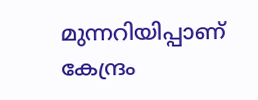മുന്നറിയിപ്പാണ് കേന്ദ്രം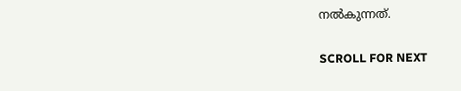നൽകുന്നത്.

SCROLL FOR NEXT